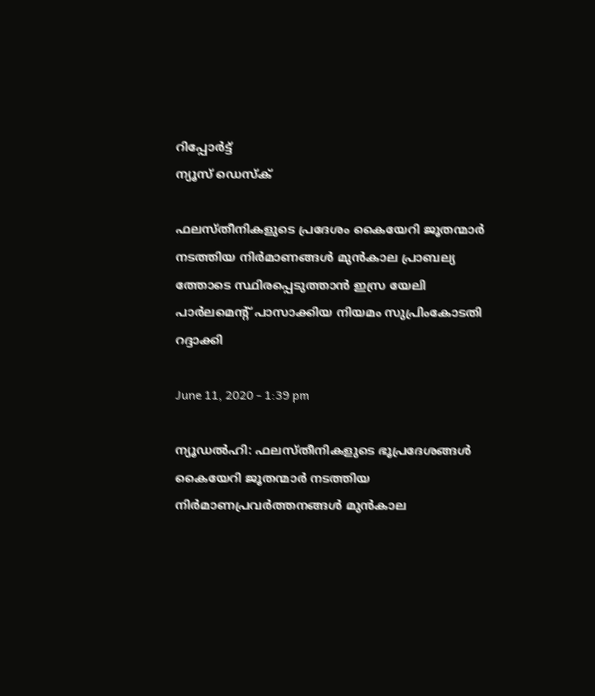റിപ്പോര്‍ട്ട്
ന്യൂസ് ഡെസ്ക്

ഫലസ്തീനികളുടെ പ്രദേശം കൈയേറി ജൂതന്മാര്‍ നടത്തിയ നിര്‍മാണങ്ങള്‍ മുന്‍കാല പ്രാബല്യ ത്തോടെ സ്ഥിരപ്പെടുത്താന്‍ ഇസ്ര യേലി പാര്‍ലമെന്റ് പാസാക്കിയ നിയമം സുപ്രിംകോടതി റദ്ദാക്കി

June 11, 2020 - 1:39 pm

ന്യൂഡല്‍ഹി: ഫലസ്തീനികളുടെ ഭൂപ്രദേശങ്ങള്‍ കൈയേറി ജൂതന്മാര്‍ നടത്തിയ നിര്‍മാണപ്രവര്‍ത്തനങ്ങള്‍ മുന്‍കാല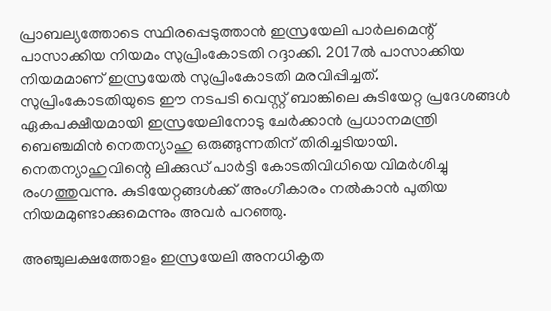പ്രാബല്യത്തോടെ സ്ഥിരപ്പെടുത്താന്‍ ഇസ്രയേലി പാര്‍ലമെന്റ് പാസാക്കിയ നിയമം സുപ്രിംകോടതി റദ്ദാക്കി. 2017ല്‍ പാസാക്കിയ നിയമമാണ് ഇസ്രയേല്‍ സുപ്രിംകോടതി മരവിപ്പിച്ചത്. സുപ്രിംകോടതിയുടെ ഈ നടപടി വെസ്റ്റ് ബാങ്കിലെ കുടിയേറ്റ പ്രദേശങ്ങള്‍ ഏകപക്ഷീയമായി ഇസ്രയേലിനോടു ചേര്‍ക്കാന്‍ പ്രധാനമന്ത്രി ബെഞ്ചമിന്‍ നെതന്യാഹു ഒരുങ്ങുന്നതിന് തിരിച്ചടിയായി. നെതന്യാഹുവിന്റെ ലിക്കുഡ് പാര്‍ട്ടി കോടതിവിധിയെ വിമര്‍ശിച്ചു രംഗത്തുവന്നു. കുടിയേറ്റങ്ങള്‍ക്ക് അംഗീകാരം നല്‍കാന്‍ പുതിയ നിയമമുണ്ടാക്കുമെന്നും അവര്‍ പറഞ്ഞു.

അഞ്ചുലക്ഷത്തോളം ഇസ്രയേലി അനധികൃത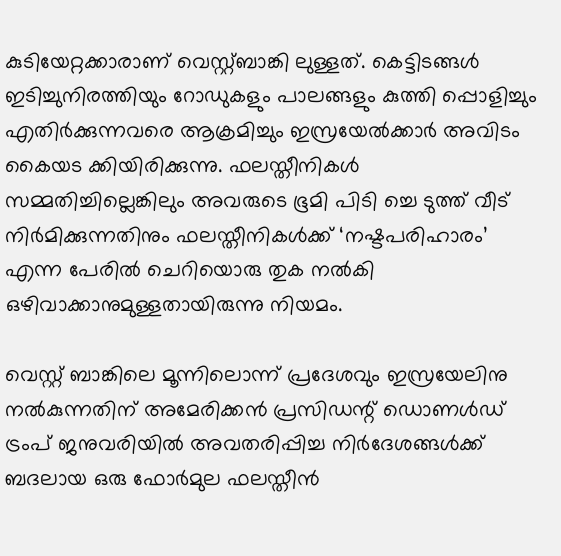കുടിയേറ്റക്കാരാണ് വെസ്റ്റ്ബാങ്കി ലുള്ളത്. കെട്ടിടങ്ങള്‍ ഇടിച്ചുനിരത്തിയും റോഡുകളും പാലങ്ങളും കുത്തി പ്പൊളിച്ചും എതിര്‍ക്കുന്നവരെ ആക്രമിച്ചും ഇസ്രയേല്‍ക്കാര്‍ അവിടം കൈയട ക്കിയിരിക്കുന്നു. ഫലസ്തീനികള്‍ സമ്മതിച്ചില്ലെങ്കിലും അവരുടെ ഭൂമി പിടി ച്ചെ ടുത്ത് വീട് നിര്‍മിക്കുന്നതിനും ഫലസ്തീനികള്‍ക്ക് ‘നഷ്ടപരിഹാരം’ എന്ന പേരില്‍ ചെറിയൊരു തുക നല്‍കി ഒഴിവാക്കാനുമുള്ളതായിരുന്നു നിയമം.

വെസ്റ്റ് ബാങ്കിലെ മൂന്നിലൊന്ന് പ്രദേശവും ഇസ്രയേലിനു നല്‍കുന്നതിന് അമേരിക്കന്‍ പ്രസിഡന്റ് ഡൊണള്‍ഡ് ട്രംപ് ജനുവരിയില്‍ അവതരിപ്പിച്ച നിര്‍ദേശങ്ങള്‍ക്ക് ബദലായ ഒരു ഫോര്‍മുല ഫലസ്തീന്‍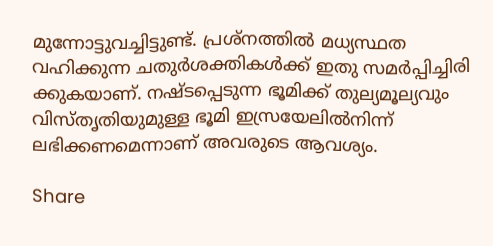മുന്നോട്ടുവച്ചിട്ടുണ്ട്. പ്രശ്‌നത്തില്‍ മധ്യസ്ഥത വഹിക്കുന്ന ചതുര്‍ശക്തികള്‍ക്ക് ഇതു സമര്‍പ്പിച്ചിരി ക്കുകയാണ്. നഷ്ടപ്പെടുന്ന ഭൂമിക്ക് തുല്യമൂല്യവും വിസ്തൃതിയുമുള്ള ഭൂമി ഇസ്രയേലില്‍നിന്ന് ലഭിക്കണമെന്നാണ് അവരുടെ ആവശ്യം.

Share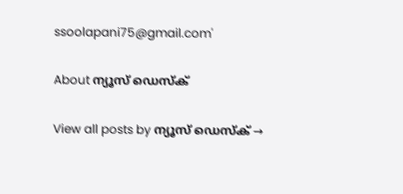ssoolapani75@gmail.com'

About ന്യൂസ് ഡെസ്ക്

View all posts by ന്യൂസ് ഡെസ്ക് →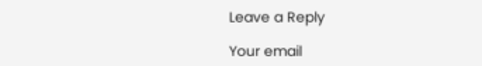Leave a Reply

Your email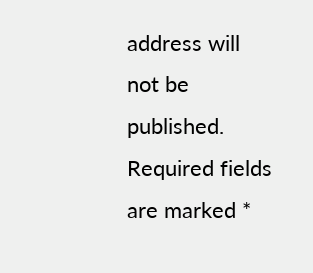address will not be published. Required fields are marked *